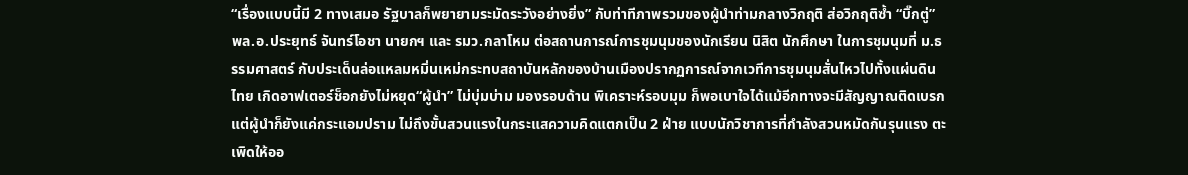“เรื่องแบบนี้มี 2 ทางเสมอ รัฐบาลก็พยายามระมัดระวังอย่างยิ่ง” กับท่าทีภาพรวมของผู้นำท่ามกลางวิกฤติ ส่อวิกฤติซ้ำ “บิ๊กตู่” พล.อ.ประยุทธ์ จันทร์โอชา นายกฯ และ รมว.กลาโหม ต่อสถานการณ์การชุมนุมของนักเรียน นิสิต นักศึกษา ในการชุมนุมที่ ม.ธรรมศาสตร์ กับประเด็นล่อแหลมหมิ่นเหม่กระทบสถาบันหลักของบ้านเมืองปรากฏการณ์จากเวทีการชุมนุมสั่นไหวไปทั้งแผ่นดินไทย เกิดอาฟเตอร์ช็อกยังไม่หยุด“ผู้นำ” ไม่บุ่มบ่าม มองรอบด้าน พิเคราะห์รอบมุม ก็พอเบาใจได้แม้อีกทางจะมีสัญญาณติดเบรก แต่ผู้นำก็ยังแค่กระแอมปราม ไม่ถึงขั้นสวนแรงในกระแสความคิดแตกเป็น 2 ฝ่าย แบบนักวิชาการที่กำลังสวนหมัดกันรุนแรง ตะเพิดให้ออ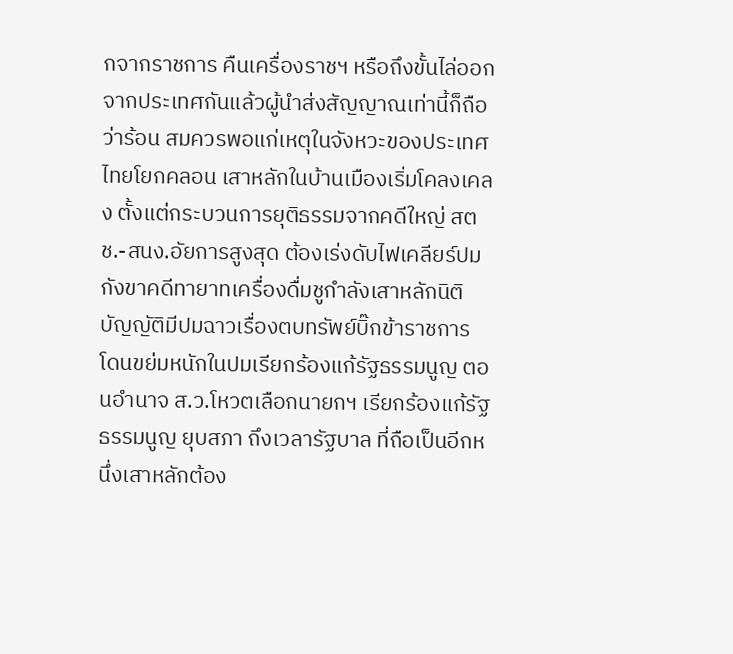กจากราชการ คืนเครื่องราชฯ หรือถึงขั้นไล่ออกจากประเทศกันแล้วผู้นำส่งสัญญาณเท่านี้ก็ถือว่าร้อน สมควรพอแก่เหตุในจังหวะของประเทศไทยโยกคลอน เสาหลักในบ้านเมืองเริ่มโคลงเคลง ตั้งแต่กระบวนการยุติธรรมจากคดีใหญ่ สตช.-สนง.อัยการสูงสุด ต้องเร่งดับไฟเคลียร์ปมกังขาคดีทายาทเครื่องดื่มชูกำลังเสาหลักนิติบัญญัติมีปมฉาวเรื่องตบทรัพย์บิ๊กข้าราชการ โดนขย่มหนักในปมเรียกร้องแก้รัฐธรรมนูญ ตอนอำนาจ ส.ว.โหวตเลือกนายกฯ เรียกร้องแก้รัฐธรรมนูญ ยุบสภา ถึงเวลารัฐบาล ที่ถือเป็นอีกหนึ่งเสาหลักต้อง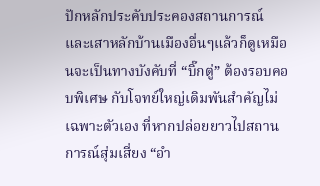ปักหลักประคับประคองสถานการณ์ และเสาหลักบ้านเมืองอื่นๆแล้วก็ดูเหมือนจะเป็นทางบังคับที่ “บิ๊กตู่” ต้องรอบคอบพิเศษ กับโจทย์ใหญ่เดิมพันสำคัญไม่เฉพาะตัวเอง ที่หากปล่อยยาวไปสถานการณ์สุ่มเสี่ยง “อำ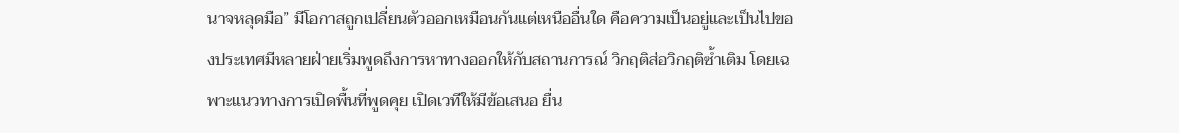นาจหลุดมือ” มีโอกาสถูกเปลี่ยนตัวออกเหมือนกันแต่เหนืออื่นใด คือความเป็นอยู่และเป็นไปของประเทศมีหลายฝ่ายเริ่มพูดถึงการหาทางออกให้กับสถานการณ์ วิกฤติส่อวิกฤติซ้ำเติม โดยเฉพาะแนวทางการเปิดพื้นที่พูดคุย เปิดเวทีให้มีข้อเสนอ ยื่น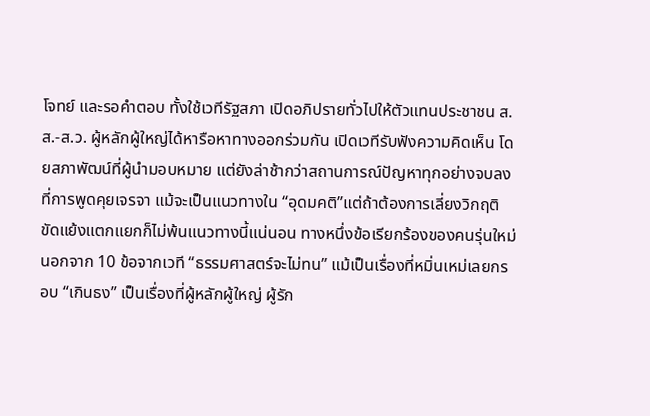โจทย์ และรอคำตอบ ทั้งใช้เวทีรัฐสภา เปิดอภิปรายทั่วไปให้ตัวแทนประชาชน ส.ส.-ส.ว. ผู้หลักผู้ใหญ่ได้หารือหาทางออกร่วมกัน เปิดเวทีรับฟังความคิดเห็น โดยสภาพัฒน์ที่ผู้นำมอบหมาย แต่ยังล่าช้ากว่าสถานการณ์ปัญหาทุกอย่างจบลงที่การพูดคุยเจรจา แม้จะเป็นแนวทางใน “อุดมคติ”แต่ถ้าต้องการเลี่ยงวิกฤติขัดแย้งแตกแยกก็ไม่พ้นแนวทางนี้แน่นอน ทางหนึ่งข้อเรียกร้องของคนรุ่นใหม่ นอกจาก 10 ข้อจากเวที “ธรรมศาสตร์จะไม่ทน” แม้เป็นเรื่องที่หมิ่นเหม่เลยกรอบ “เกินธง” เป็นเรื่องที่ผู้หลักผู้ใหญ่ ผู้รัก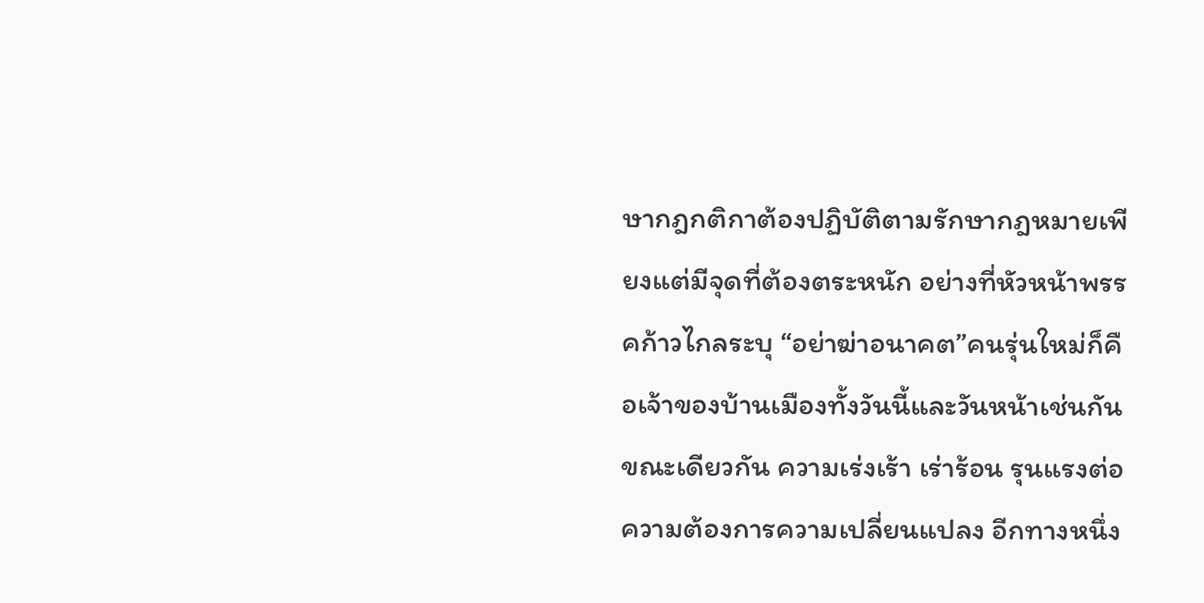ษากฎกติกาต้องปฏิบัติตามรักษากฎหมายเพียงแต่มีจุดที่ต้องตระหนัก อย่างที่หัวหน้าพรรคก้าวไกลระบุ “อย่าฆ่าอนาคต”คนรุ่นใหม่ก็คือเจ้าของบ้านเมืองทั้งวันนี้และวันหน้าเช่นกันขณะเดียวกัน ความเร่งเร้า เร่าร้อน รุนแรงต่อความต้องการความเปลี่ยนแปลง อีกทางหนึ่ง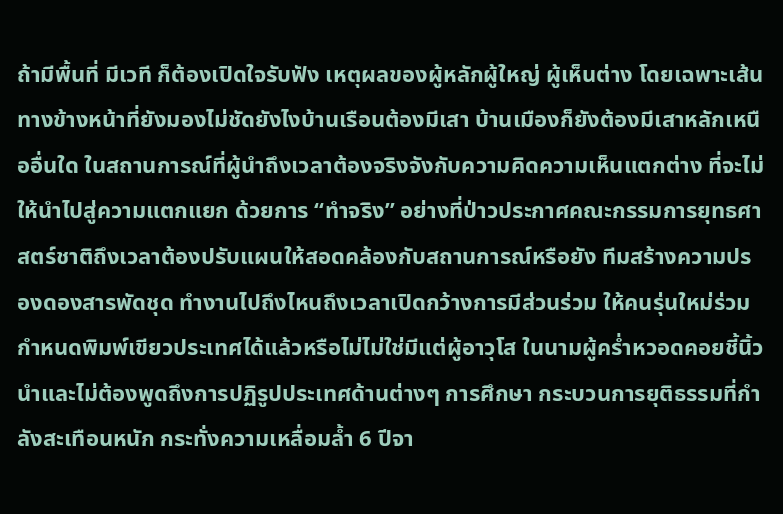ถ้ามีพื้นที่ มีเวที ก็ต้องเปิดใจรับฟัง เหตุผลของผู้หลักผู้ใหญ่ ผู้เห็นต่าง โดยเฉพาะเส้นทางข้างหน้าที่ยังมองไม่ชัดยังไงบ้านเรือนต้องมีเสา บ้านเมืองก็ยังต้องมีเสาหลักเหนืออื่นใด ในสถานการณ์ที่ผู้นำถึงเวลาต้องจริงจังกับความคิดความเห็นแตกต่าง ที่จะไม่ให้นำไปสู่ความแตกแยก ด้วยการ “ทำจริง” อย่างที่ป่าวประกาศคณะกรรมการยุทธศาสตร์ชาติถึงเวลาต้องปรับแผนให้สอดคล้องกับสถานการณ์หรือยัง ทีมสร้างความปรองดองสารพัดชุด ทำงานไปถึงไหนถึงเวลาเปิดกว้างการมีส่วนร่วม ให้คนรุ่นใหม่ร่วมกำหนดพิมพ์เขียวประเทศได้แล้วหรือไม่ไม่ใช่มีแต่ผู้อาวุโส ในนามผู้คร่ำหวอดคอยชี้นิ้วนำและไม่ต้องพูดถึงการปฏิรูปประเทศด้านต่างๆ การศึกษา กระบวนการยุติธรรมที่กำลังสะเทือนหนัก กระทั่งความเหลื่อมล้ำ 6 ปีจา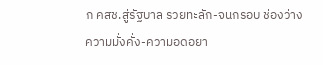ก คสช.สู่รัฐบาล รวยทะลัก-จนกรอบ ช่องว่างความมั่งคั่ง-ความอดอยา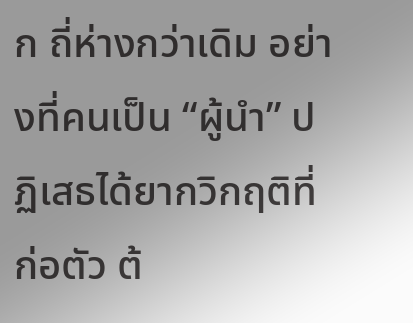ก ถี่ห่างกว่าเดิม อย่างที่คนเป็น “ผู้นำ” ปฏิเสธได้ยากวิกฤติที่ก่อตัว ต้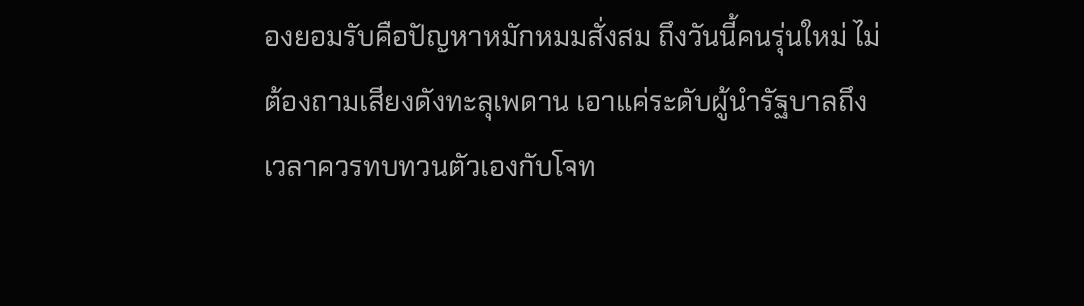องยอมรับคือปัญหาหมักหมมสั่งสม ถึงวันนี้คนรุ่นใหม่ ไม่ต้องถามเสียงดังทะลุเพดาน เอาแค่ระดับผู้นำรัฐบาลถึงเวลาควรทบทวนตัวเองกับโจท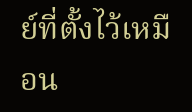ย์ที่ตั้งไว้เหมือน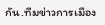กัน.ทีมข่าวการเมือง